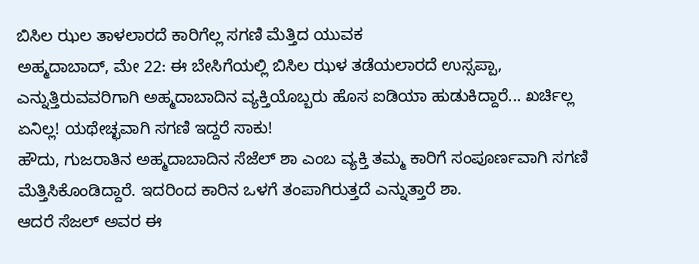ಬಿಸಿಲ ಝಲ ತಾಳಲಾರದೆ ಕಾರಿಗೆಲ್ಲ ಸಗಣಿ ಮೆತ್ತಿದ ಯುವಕ
ಅಹ್ಮದಾಬಾದ್, ಮೇ 22: ಈ ಬೇಸಿಗೆಯಲ್ಲಿ ಬಿಸಿಲ ಝಳ ತಡೆಯಲಾರದೆ ಉಸ್ಸಪ್ಪಾ, ಎನ್ನುತ್ತಿರುವವರಿಗಾಗಿ ಅಹ್ಮದಾಬಾದಿನ ವ್ಯಕ್ತಿಯೊಬ್ಬರು ಹೊಸ ಐಡಿಯಾ ಹುಡುಕಿದ್ದಾರೆ... ಖರ್ಚಿಲ್ಲ ಏನಿಲ್ಲ! ಯಥೇಚ್ಛವಾಗಿ ಸಗಣಿ ಇದ್ದರೆ ಸಾಕು!
ಹೌದು, ಗುಜರಾತಿನ ಅಹ್ಮದಾಬಾದಿನ ಸೆಜೆಲ್ ಶಾ ಎಂಬ ವ್ಯಕ್ತಿ ತಮ್ಮ ಕಾರಿಗೆ ಸಂಪೂರ್ಣವಾಗಿ ಸಗಣಿ ಮೆತ್ತಿಸಿಕೊಂಡಿದ್ದಾರೆ. ಇದರಿಂದ ಕಾರಿನ ಒಳಗೆ ತಂಪಾಗಿರುತ್ತದೆ ಎನ್ನುತ್ತಾರೆ ಶಾ.
ಆದರೆ ಸೆಜಲ್ ಅವರ ಈ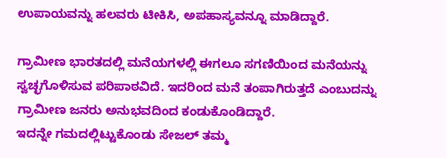ಉಪಾಯವನ್ನು ಹಲವರು ಟೀಕಿಸಿ, ಅಪಹಾಸ್ಯವನ್ನೂ ಮಾಡಿದ್ದಾರೆ.

ಗ್ರಾಮೀಣ ಭಾರತದಲ್ಲಿ ಮನೆಯಗಳಲ್ಲಿ ಈಗಲೂ ಸಗಣಿಯಿಂದ ಮನೆಯನ್ನು ಸ್ವಚ್ಛಗೊಳಿಸುವ ಪರಿಪಾಠವಿದೆ. ಇದರಿಂದ ಮನೆ ತಂಪಾಗಿರುತ್ತದೆ ಎಂಬುದನ್ನು ಗ್ರಾಮೀಣ ಜನರು ಅನುಭವದಿಂದ ಕಂಡುಕೊಂಡಿದ್ದಾರೆ.
ಇದನ್ನೇ ಗಮದಲ್ಲಿಟ್ಟುಕೊಂಡು ಸೇಜಲ್ ತಮ್ಮ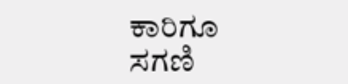ಕಾರಿಗೂ ಸಗಣಿ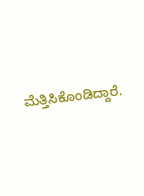ಮೆತ್ತಿಸಿಕೊಂಡಿದ್ದಾರೆ.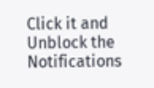Click it and Unblock the Notifications